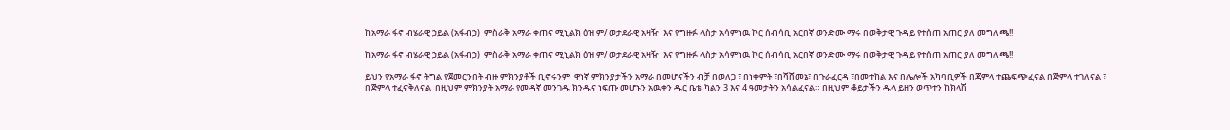ከአማራ ፋኖ ብሄራዊ ኃይል (አፋብኃ)  ምስራቅ አማራ ቀጠና ሚኒልክ ዕዝ ም/ ወታደራዊ አዛዥ  እና የግዙፉ ላስታ አሳምነዉ ኮር ሰብሳቢ አርበኛ ወንድሙ ማሩ በወቅታዊ ጉዳይ የተሰጠ አጠር ያለ መግለጫ!!

ከአማራ ፋኖ ብሄራዊ ኃይል (አፋብኃ)  ምስራቅ አማራ ቀጠና ሚኒልክ ዕዝ ም/ ወታደራዊ አዛዥ  እና የግዙፉ ላስታ አሳምነዉ ኮር ሰብሳቢ አርበኛ ወንድሙ ማሩ በወቅታዊ ጉዳይ የተሰጠ አጠር ያለ መግለጫ!!

ይህን የአማራ ፋኖ ትግል የጀመርንበት ብዙ ምክንያቶች ቢኖሩንም  ዋነኛ ምክንያታችን አማራ በመሆናችን ብቻ በወለጋ ፣ በነቀምት ፣በሻሸመኔ፣ በጉራፈርዳ ፣በመተከል እና በሌሎች አካባቢዎች በጃምላ ተጨፍጭፈናል በጅምላ ተገለናል ፣ በጅምላ ተፈናቅለናል  በዚህም ምክንያት አማራ የመዳኛ መንገዱ ክንዱና ነፍጡ መሆኑን አዉቀን ዱር ቤቴ ካልን 3 እና 4 ዓመታትን አሳልፈናል። በዚህም ቆይታችን ዱላ ይዘን ወጥተን ከክላሽ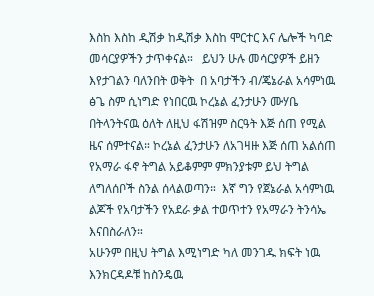እስከ እስከ ዲሽቃ ከዲሽቃ እስከ ሞርተር እና ሌሎች ካባድ መሳርያዎችን ታጥቀናል።   ይህን ሁሉ መሳርያዎች ይዘን እየታገልን ባለንበት ወቅት  በ አባታችን ብ/ጄኔራል አሳምነዉ ፅጌ ስም ሲነግድ የነበርዉ ኮረኔል ፈንታሁን ሙሃቤ በትላንትናዉ ዕለት ለዚህ ፋሽዝም ስርዓት እጅ ሰጠ የሚል ዜና ሰምተናል። ኮረኔል ፈንታሁን ለአገዛዙ እጅ ሰጠ አልሰጠ የአማራ ፋኖ ትግል አይቆምም ምክንያቱም ይህ ትግል ለግለሰቦች ስንል ሰላልወጣን።  እኛ ግን የጀኔራል አሳምነዉ ልጆች የአባታችን የአደራ ቃል ተወጥተን የአማራን ትንሳኤ እናበስራለን።
አሁንም በዚህ ትግል እሚነግድ ካለ መንገዱ ክፍት ነዉ እንክርዳዶቹ ከስንዴዉ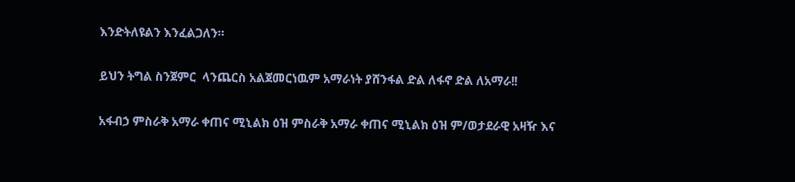እንድትለዩልን እንፈልጋለን።

ይህን ትግል ስንጀምር  ላንጨርስ አልጀመርነዉም አማራነት ያሸንፋል ድል ለፋኖ ድል ለአማራ!!

አፋብኃ ምስራቅ አማራ ቀጠና ሚኒልክ ዕዝ ምስራቅ አማራ ቀጠና ሚኒልክ ዕዝ ም/ወታደራዊ አዛዥ እና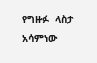የግዙፉ  ላስታ አሳምነው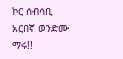ኮር ሰብሳቢ  አርበኛ ወንድሙ ማሩ!!